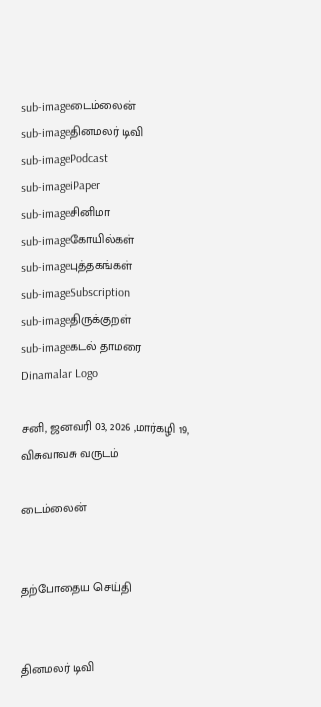sub-imageடைம்லைன்
sub-imageதினமலர் டிவி
sub-imagePodcast
sub-imageiPaper
sub-imageசினிமா
sub-imageகோயில்கள்
sub-imageபுத்தகங்கள்
sub-imageSubscription
sub-imageதிருக்குறள்
sub-imageகடல் தாமரை
Dinamalar Logo

சனி, ஜனவரி 03, 2026 ,மார்கழி 19, விசுவாவசு வருடம்

டைம்லைன்


தற்போதைய செய்தி


தினமலர் டிவி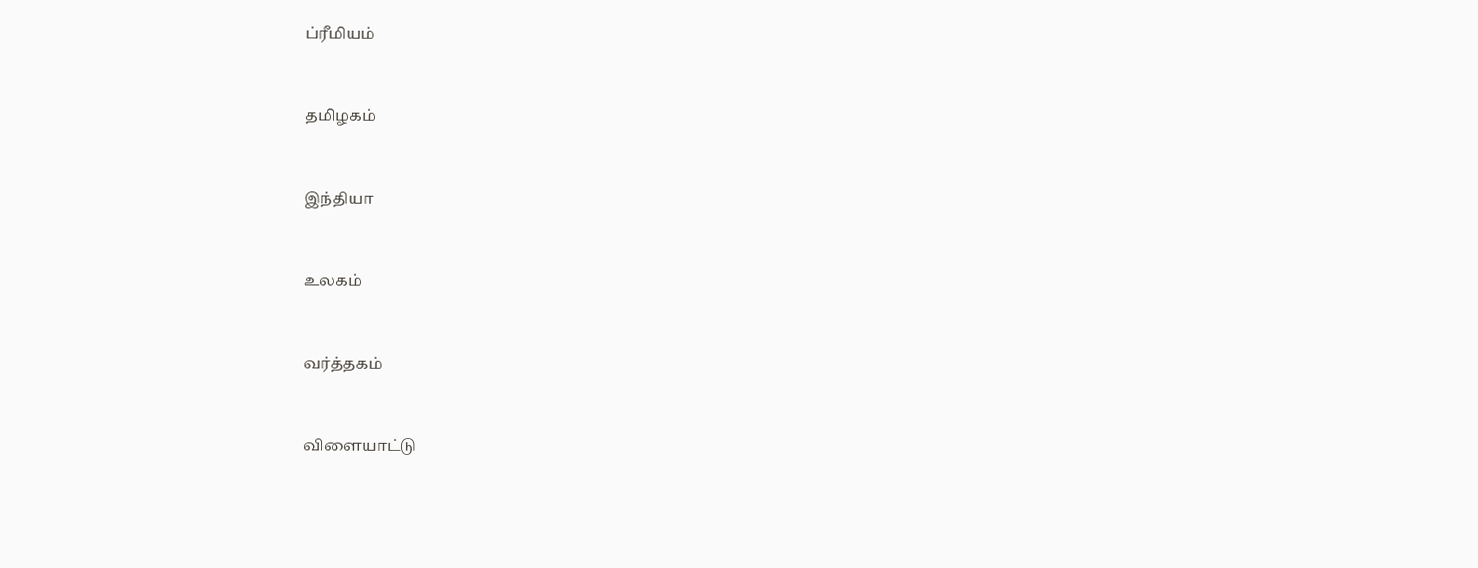ப்ரீமியம்


தமிழகம்


இந்தியா


உலகம்


வர்த்தகம்


விளையாட்டு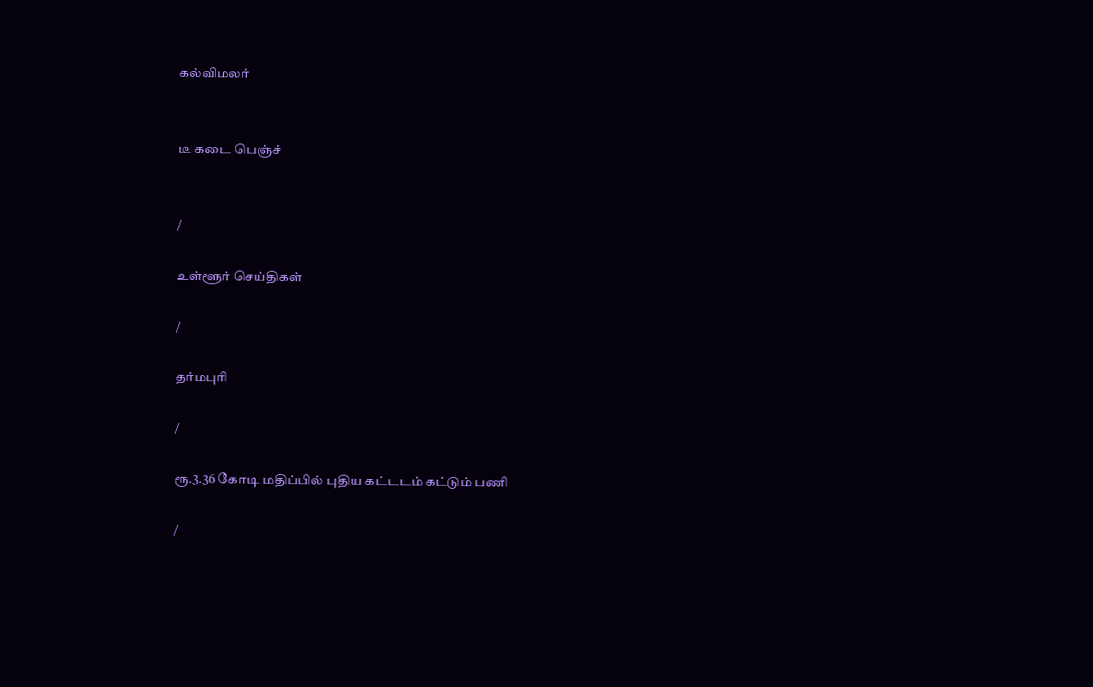கல்விமலர்


டீ கடை பெஞ்ச்


/

உள்ளூர் செய்திகள்

/

தர்மபுரி

/

ரூ.3.36 கோடி மதிப்பில் புதிய கட்டடம் கட்டும் பணி

/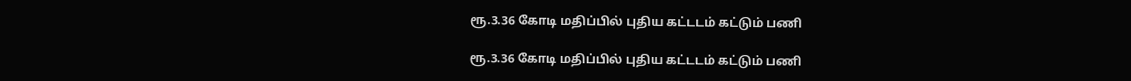ரூ.3.36 கோடி மதிப்பில் புதிய கட்டடம் கட்டும் பணி

ரூ.3.36 கோடி மதிப்பில் புதிய கட்டடம் கட்டும் பணி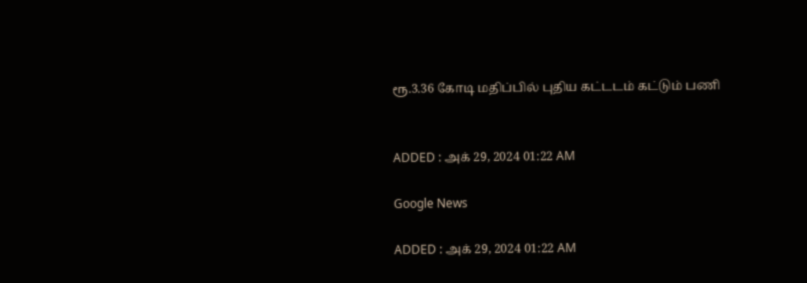ரூ.3.36 கோடி மதிப்பில் புதிய கட்டடம் கட்டும் பணி


ADDED : அக் 29, 2024 01:22 AM

Google News

ADDED : அக் 29, 2024 01:22 AM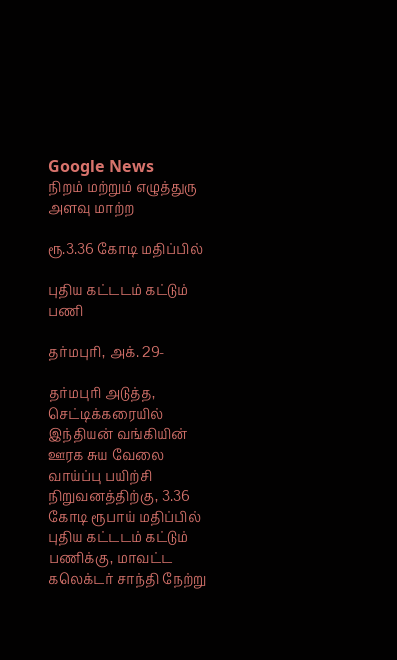Google News
நிறம் மற்றும் எழுத்துரு அளவு மாற்ற

ரூ.3.36 கோடி மதிப்பில்

புதிய கட்டடம் கட்டும் பணி

தர்மபுரி, அக். 29-

தர்மபுரி அடுத்த, செட்டிக்கரையில் இந்தியன் வங்கியின் ஊரக சுய வேலை வாய்ப்பு பயிற்சி நிறுவனத்திற்கு, 3.36 கோடி ரூபாய் மதிப்பில் புதிய கட்டடம் கட்டும் பணிக்கு, மாவட்ட கலெக்டர் சாந்தி நேற்று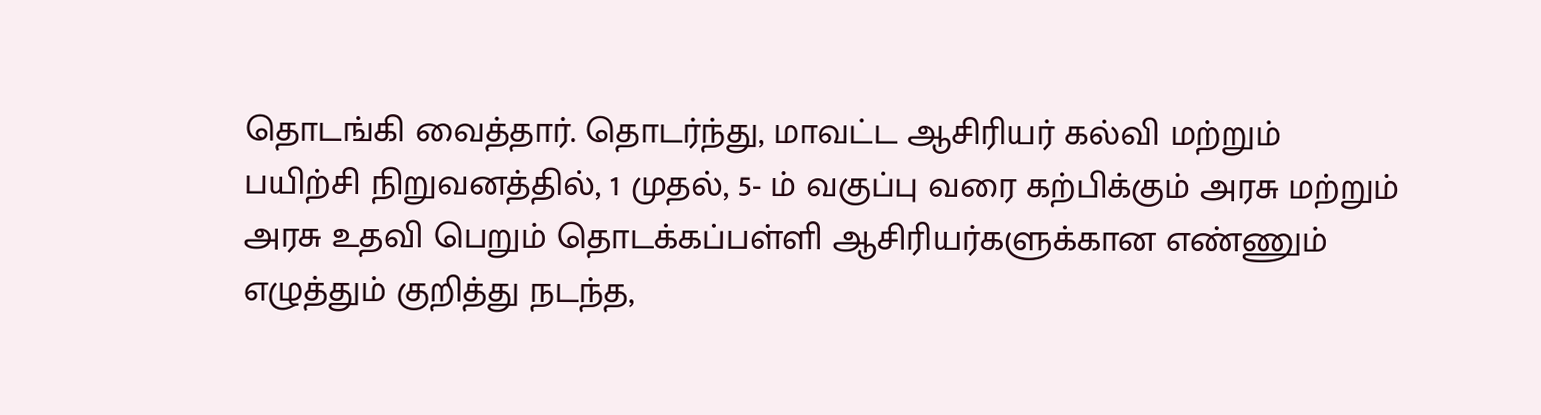தொடங்கி வைத்தார். தொடர்ந்து, மாவட்ட ஆசிரியர் கல்வி மற்றும் பயிற்சி நிறுவனத்தில், 1 முதல், 5- ம் வகுப்பு வரை கற்பிக்கும் அரசு மற்றும் அரசு உதவி பெறும் தொடக்கப்பள்ளி ஆசிரியர்களுக்கான எண்ணும் எழுத்தும் குறித்து நடந்த,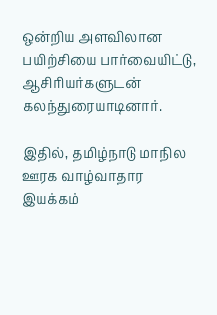ஒன்றிய அளவிலான பயிற்சியை பார்வையிட்டு, ஆசிரியர்களுடன் கலந்துரையாடினார்.

இதில், தமிழ்நாடு மாநில ஊரக வாழ்வாதார இயக்கம்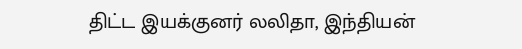திட்ட இயக்குனர் லலிதா, இந்தியன்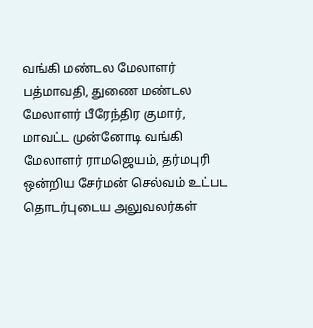வங்கி மண்டல மேலாளர் பத்மாவதி, துணை மண்டல மேலாளர் பீரேந்திர குமார், மாவட்ட முன்னோடி வங்கி மேலாளர் ராமஜெயம், தர்மபுரி ஒன்றிய சேர்மன் செல்வம் உட்பட தொடர்புடைய அலுவலர்கள்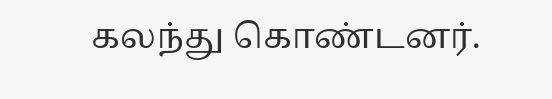கலந்து கொண்டனர்.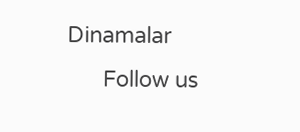Dinamalar
      Follow us